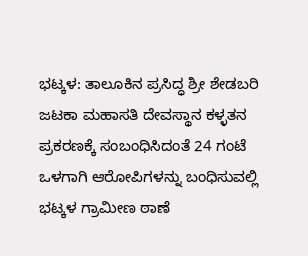ಭಟ್ಕಳ: ತಾಲೂಕಿನ ಪ್ರಸಿದ್ಧ ಶ್ರೀ ಶೇಡಬರಿ ಜಟಕಾ ಮಹಾಸತಿ ದೇವಸ್ಥಾನ ಕಳ್ಳತನ ಪ್ರಕರಣಕ್ಕೆ ಸಂಬಂಧಿಸಿದಂತೆ 24 ಗಂಟೆ ಒಳಗಾಗಿ ಆರೋಪಿಗಳನ್ನು ಬಂಧಿಸುವಲ್ಲಿ ಭಟ್ಕಳ ಗ್ರಾಮೀಣ ಠಾಣೆ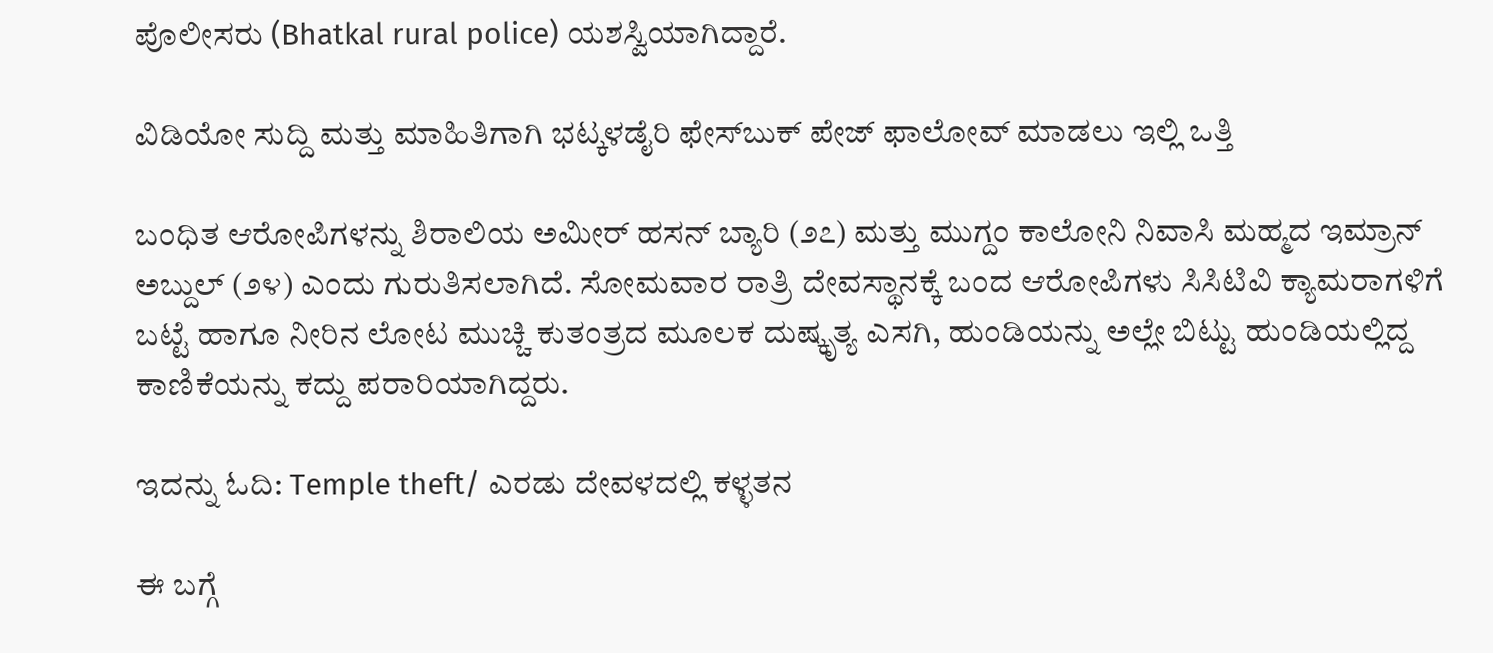ಪೊಲೀಸರು (Bhatkal rural police) ಯಶಸ್ವಿಯಾಗಿದ್ದಾರೆ.

ವಿಡಿಯೋ ಸುದ್ದಿ ಮತ್ತು ಮಾಹಿತಿಗಾಗಿ ಭಟ್ಕಳಡೈರಿ ಫೇಸ್‌ಬುಕ್‌ ಪೇಜ್ ಫಾಲೋವ್ ಮಾಡಲು ಇಲ್ಲಿ ಒತ್ತಿ

ಬಂಧಿತ ಆರೋಪಿಗಳನ್ನು ಶಿರಾಲಿಯ ಅಮೀರ್ ಹಸನ್ ಬ್ಯಾರಿ (೨೭) ಮತ್ತು ಮುಗ್ದಂ ಕಾಲೋನಿ ನಿವಾಸಿ ಮಹ್ಮದ ಇಮ್ರಾನ್ ಅಬ್ದುಲ್ (೨೪) ಎಂದು ಗುರುತಿಸಲಾಗಿದೆ. ಸೋಮವಾರ ರಾತ್ರಿ ದೇವಸ್ಥಾನಕ್ಕೆ ಬಂದ ಆರೋಪಿಗಳು ಸಿಸಿಟಿವಿ ಕ್ಯಾಮರಾಗಳಿಗೆ ಬಟ್ಟೆ ಹಾಗೂ ನೀರಿನ ಲೋಟ ಮುಚ್ಚಿ ಕುತಂತ್ರದ ಮೂಲಕ ದುಷ್ಕೃತ್ಯ ಎಸಗಿ, ಹುಂಡಿಯನ್ನು ಅಲ್ಲೇ ಬಿಟ್ಟು ಹುಂಡಿಯಲ್ಲಿದ್ದ ಕಾಣಿಕೆಯನ್ನು ಕದ್ದು ಪರಾರಿಯಾಗಿದ್ದರು.

ಇದನ್ನು ಓದಿ: Temple theft/ ಎರಡು ದೇವಳದಲ್ಲಿ ಕಳ್ಳತನ

ಈ ಬಗ್ಗೆ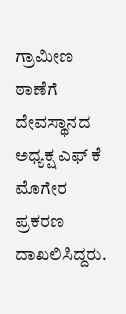ಗ್ರಾಮೀಣ ಠಾಣೆಗೆ ದೇವಸ್ಥಾನದ ಅಧ್ಯಕ್ಷ ಎಫ್ ಕೆ ಮೊಗೇರ ಪ್ರಕರಣ ದಾಖಲಿಸಿದ್ದರು.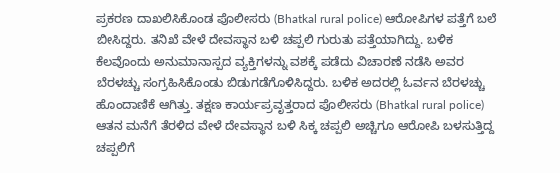ಪ್ರಕರಣ ದಾಖಲಿಸಿಕೊಂಡ ಪೊಲೀಸರು (Bhatkal rural police) ಆರೋಪಿಗಳ ಪತ್ತೆಗೆ ಬಲೆ ಬೀಸಿದ್ದರು. ತನಿಖೆ ವೇಳೆ ದೇವಸ್ಥಾನ ಬಳಿ ಚಪ್ಪಲಿ ಗುರುತು ಪತ್ತೆಯಾಗಿದ್ದು. ಬಳಿಕ ಕೆಲವೊಂದು ಅನುಮಾನಾಸ್ಪದ ವ್ಯಕ್ತಿಗಳನ್ನು ವಶಕ್ಕೆ ಪಡೆದು ವಿಚಾರಣೆ ನಡೆಸಿ ಅವರ ಬೆರಳಚ್ಚು ಸಂಗ್ರಹಿಸಿಕೊಂಡು ಬಿಡುಗಡೆಗೊಳಿಸಿದ್ದರು. ಬಳಿಕ ಅದರಲ್ಲಿ ಓರ್ವನ ಬೆರಳಚ್ಚು ಹೊಂದಾಣಿಕೆ ಆಗಿತ್ತು. ತಕ್ಷಣ ಕಾರ್ಯಪ್ರವೃತ್ತರಾದ ಪೊಲೀಸರು (Bhatkal rural police) ಆತನ ಮನೆಗೆ ತೆರಳಿದ ವೇಳೆ ದೇವಸ್ಥಾನ ಬಳಿ ಸಿಕ್ಕ ಚಪ್ಪಲಿ ಅಚ್ಚಿಗೂ ಆರೋಪಿ ಬಳಸುತ್ತಿದ್ದ ಚಪ್ಪಲಿಗೆ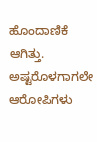ಹೊಂದಾಣಿಕೆ ಆಗಿತ್ತು. ಅಷ್ಟರೊಳಗಾಗಲೇ ಆರೋಪಿಗಳು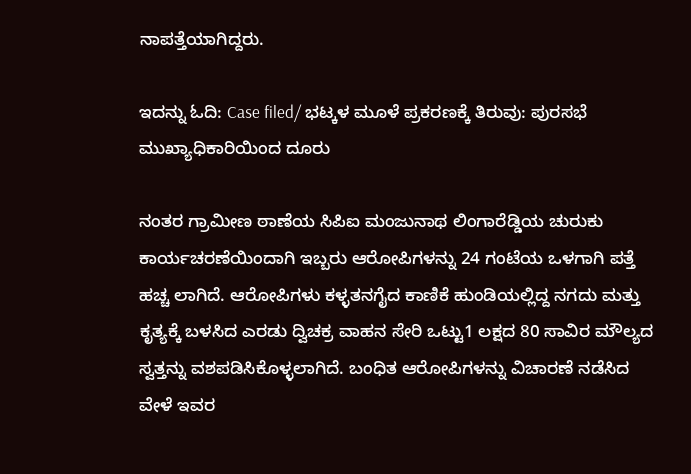ನಾಪತ್ತೆಯಾಗಿದ್ದರು.

ಇದನ್ನು ಓದಿ: Case filed/ ಭಟ್ಕಳ ಮೂಳೆ ಪ್ರಕರಣಕ್ಕೆ ತಿರುವು: ಪುರಸಭೆ ಮುಖ್ಯಾಧಿಕಾರಿಯಿಂದ ದೂರು

ನಂತರ ಗ್ರಾಮೀಣ ಠಾಣೆಯ ಸಿಪಿಐ ಮಂಜುನಾಥ ಲಿಂಗಾರೆಡ್ಡಿಯ ಚುರುಕು ಕಾರ್ಯಚರಣೆಯಿಂದಾಗಿ ಇಬ್ಬರು ಆರೋಪಿಗಳನ್ನು 24 ಗಂಟೆಯ ಒಳಗಾಗಿ ಪತ್ತೆ ಹಚ್ಚ ಲಾಗಿದೆ. ಆರೋಪಿಗಳು ಕಳ್ಳತನಗೈದ ಕಾಣಿಕೆ ಹುಂಡಿಯಲ್ಲಿದ್ದ ನಗದು ಮತ್ತು ಕೃತ್ಯಕ್ಕೆ ಬಳಸಿದ ಎರಡು ದ್ವಿಚಕ್ರ ವಾಹನ ಸೇರಿ ಒಟ್ಟು1 ಲಕ್ಷದ 80 ಸಾವಿರ ಮೌಲ್ಯದ ಸ್ವತ್ತನ್ನು ವಶಪಡಿಸಿಕೊಳ್ಳಲಾಗಿದೆ. ಬಂಧಿತ ಆರೋಪಿಗಳನ್ನು ವಿಚಾರಣೆ ನಡೆಸಿದ ವೇಳೆ ಇವರ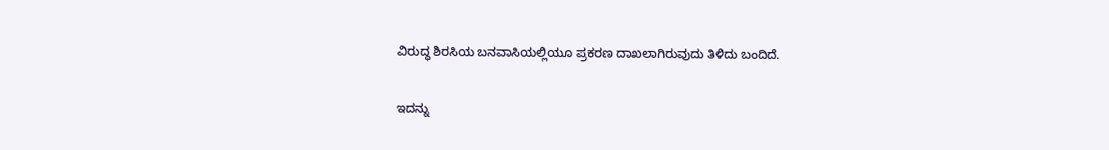ವಿರುದ್ಧ ಶಿರಸಿಯ ಬನವಾಸಿಯಲ್ಲಿಯೂ ಪ್ರಕರಣ ದಾಖಲಾಗಿರುವುದು ತಿಳಿದು ಬಂದಿದೆ.

ಇದನ್ನು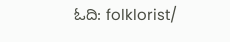ಓದಿ: folklorist/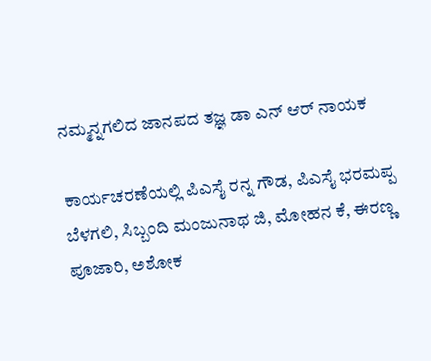ನಮ್ಮನ್ನಗಲಿದ ಜಾನಪದ ತಜ್ಞ ಡಾ ಎನ್ ಆರ್ ನಾಯಕ

ಕಾರ್ಯಚರಣೆಯಲ್ಲಿ ಪಿಎಸೈ ರನ್ನ ಗೌಡ, ಪಿಎಸೈ ಭರಮಪ್ಪ ಬೆಳಗಲಿ, ಸಿಬ್ಬಂದಿ ಮಂಜುನಾಥ ಜಿ, ಮೋಹನ ಕೆ, ಈರಣ್ಣ ಪೂಜಾರಿ, ಅಶೋಕ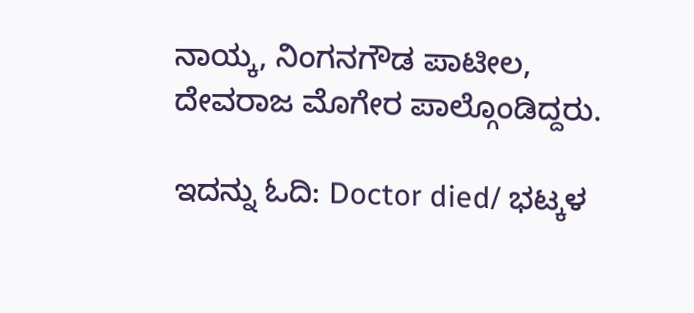ನಾಯ್ಕ, ನಿಂಗನಗೌಡ ಪಾಟೀಲ, ದೇವರಾಜ ಮೊಗೇರ ಪಾಲ್ಗೊಂಡಿದ್ದರು.

ಇದನ್ನು ಓದಿ: Doctor died/ ಭಟ್ಕಳ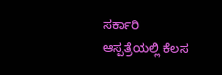ಸರ್ಕಾರಿ ಆಸ್ಪತ್ರೆಯಲ್ಲಿ ಕೆಲಸ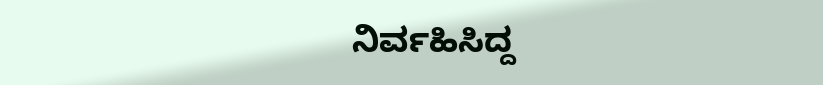ನಿರ್ವಹಿಸಿದ್ದ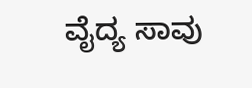ವೈದ್ಯ ಸಾವು